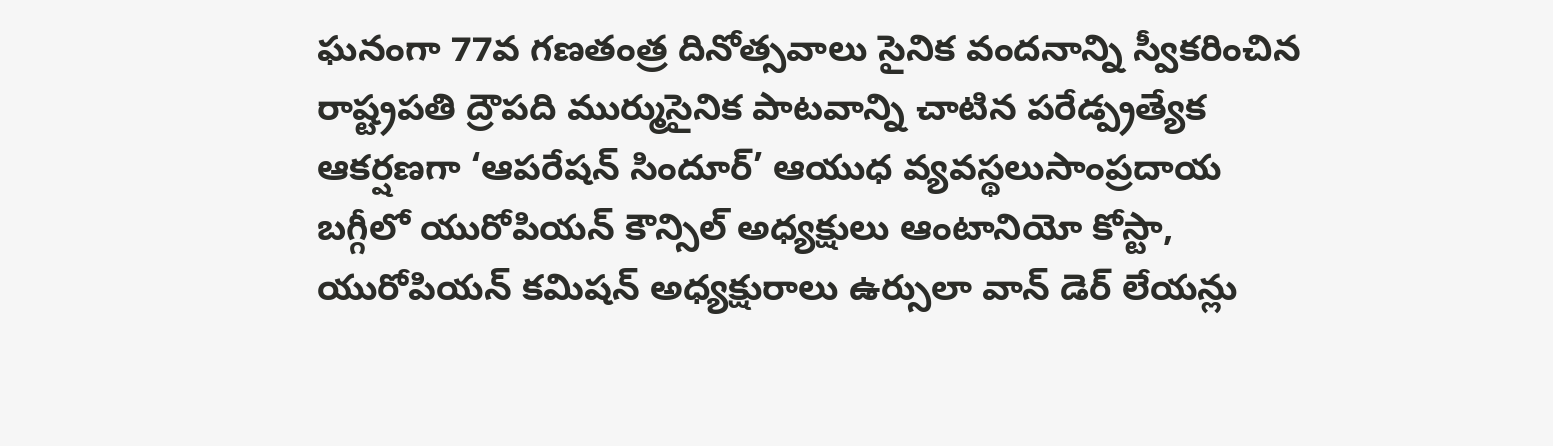ఘనంగా 77వ గణతంత్ర దినోత్సవాలు సైనిక వందనాన్ని స్వీకరించిన రాష్ట్రపతి ద్రౌపది ముర్ముసైనిక పాటవాన్ని చాటిన పరేడ్ప్రత్యేక ఆకర్షణగా ‘ఆపరేషన్ సిందూర్’ ఆయుధ వ్యవస్థలుసాంప్రదాయ బగ్గీలో యురోపియన్ కౌన్సిల్ అధ్యక్షులు ఆంటానియో కోస్టా, యురోపియన్ కమిషన్ అధ్యక్షురాలు ఉర్సులా వాన్ డెర్ లేయన్లు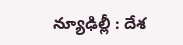న్యూఢిల్లీ : దేశ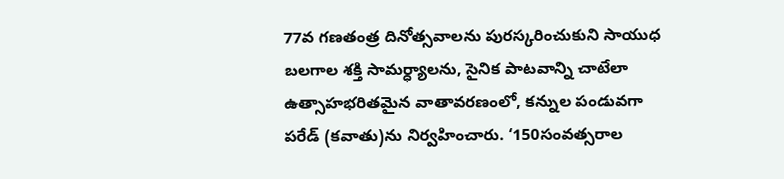77వ గణతంత్ర దినోత్సవాలను పురస్కరించుకుని సాయుధ బలగాల శక్తి సామర్ధ్యాలను, సైనిక పాటవాన్ని చాటేలా ఉత్సాహభరితమైన వాతావరణంలో, కన్నుల పండువగా పరేడ్ (కవాతు)ను నిర్వహించారు. ‘150సంవత్సరాల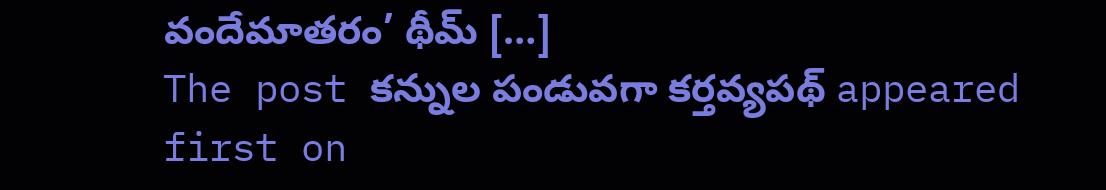వందేమాతరం’ థీమ్ […]
The post కన్నుల పండువగా కర్తవ్యపథ్ appeared first on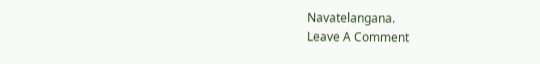Navatelangana.
Leave A Comment